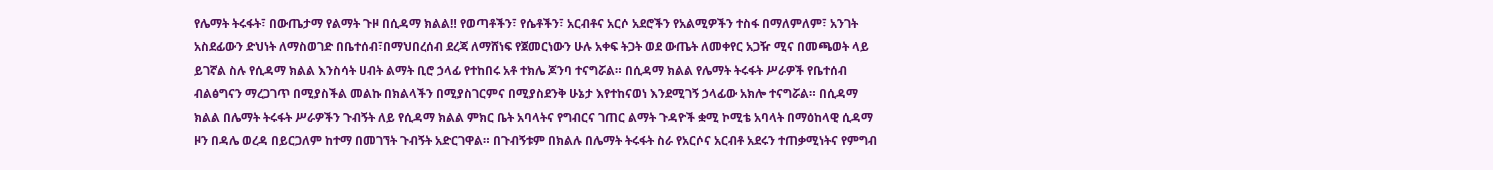የሌማት ትሩፋት፣ በውጤታማ የልማት ጉዞ በሲዳማ ክልል‼ የወጣቶችን፣ የሴቶችን፣ አርብቶና አርሶ አደሮችን የአልሚዎችን ተስፋ በማለምለም፣ አንገት አስደፊውን ድህነት ለማስወገድ በቤተሰብ፣በማህበረሰብ ደረጃ ለማሸነፍ የጀመርነውን ሁሉ አቀፍ ትጋት ወደ ውጤት ለመቀየር አጋዥ ሚና በመጫወት ላይ ይገኛል ስሉ የሲዳማ ክልል እንስሳት ሀብት ልማት ቢሮ ኃላፊ የተከበሩ አቶ ተክሌ ጆንባ ተናግሯል። በሲዳማ ክልል የሌማት ትሩፋት ሥራዎች የቤተሰብ ብልፅግናን ማረጋገጥ በሚያስችል መልኩ በክልላችን በሚያስገርምና በሚያስደንቅ ሁኔታ እየተከናወነ እንደሚገኝ ኃላፊው አክሎ ተናግሯል። በሲዳማ ክልል በሌማት ትሩፋት ሥራዎችን ጉብኝት ለይ የሲዳማ ክልል ምክር ቤት አባላትና የግብርና ገጠር ልማት ጉዳዮች ቋሚ ኮሚቴ አባላት በማዕከላዊ ሲዳማ ዞን በዳሌ ወረዳ በይርጋለም ከተማ በመገኘት ጉብኝት አድርገዋል። በጉብኝቱም በክልሉ በሌማት ትሩፋት ስራ የአርሶና አርብቶ አደሩን ተጠቃሚነትና የምግብ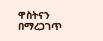ዋስትናን በማረጋገጥ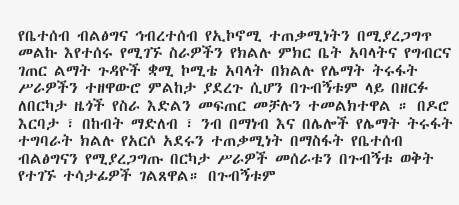የቤተሰብ ብልፅግና ኅብረተሰብ የኢኮኖሚ ተጠቃሚነትን በሚያረጋግጥ መልኩ እየተሰሩ የሚገኙ ስራዎችን የክልሉ ምክር ቤት አባላትና የግብርና ገጠር ልማት ጉዳዮች ቋሚ ኮሚቴ አባላት በክልሉ የሌማት ትሩፋት ሥራዎችን ተዘዋውሮ ምልከታ ያደረጉ ሲሆን በጉብኝቱም ላይ በዘርፉ ለበርካታ ዜጎች የስራ እድልን መፍጠር መቻሉን ተመልክተዋል ። በዶሮ እርባታ ፣ በከብት ማድለብ ፣ ንብ በማነብ እና በሌሎች የሌማት ትሩፋት ተግባራት ክልሉ የአርሶ አደሩን ተጠቃሚነት በማስፋት የቤተሰብ ብልፅግናን የሚያረጋግጡ በርካታ ሥራዎች መሰራቱን በጉብኝቱ ወቅት የተገኙ ተሳታፊዎች ገልጸዋል። በጉብኝቱም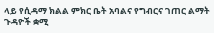ላይ የሲዳማ ክልል ምክር ቤት አባልና የግብርና ገጠር ልማት ጉዳዮች ቋሚ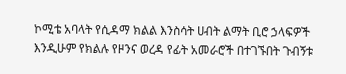ኮሚቴ አባላት የሲዳማ ክልል እንስሳት ሀብት ልማት ቢሮ ኃላፍዎች እንዲሁም የክልሉ የዞንና ወረዳ የፊት አመራሮች በተገኙበት ጉብኝቱ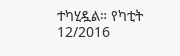ተካሂዷል። የካቲት 12/2016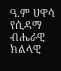ዓ.ም ሀዋሳ የሲዳማ ብሔራዊ ክልላዊ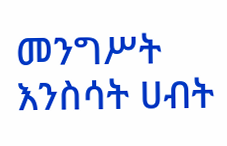መንግሥት እንስሳት ሀብት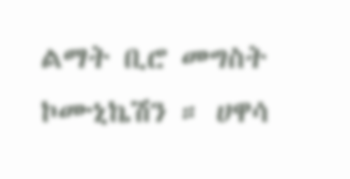ልማት ቢሮ መግስት ኮሙኒኬሽን ። ሀዋሳ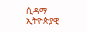ሲዳማ ኢትዮጵያዊ